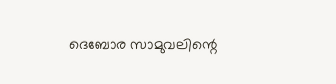ദെബോര സാമുവലിന്റെ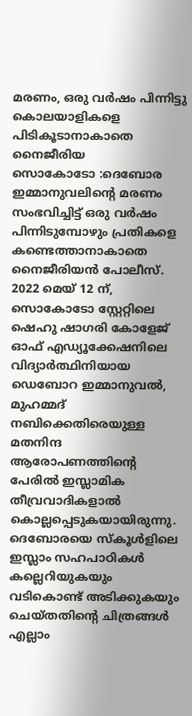മരണം, ഒരു വർഷം പിന്നിട്ടു കൊലയാളികളെ പിടികൂടാനാകാതെ നൈജീരിയ
സൊകോടോ :ദെബോര ഇമ്മാനുവലിന്റെ മരണം സംഭവിച്ചിട്ട് ഒരു വർഷം പിന്നിടുമ്പോഴും പ്രതികളെ കണ്ടെത്താനാകാതെ നൈജീരിയൻ പോലീസ്. 2022 മെയ് 12 ന്, സൊകോടോ സ്റ്റേറ്റിലെ ഷെഹു ഷാഗരി കോളേജ് ഓഫ് എഡ്യൂക്കേഷനിലെ വിദ്യാർത്ഥിനിയായ ഡെബോറ ഇമ്മാനുവൽ, മുഹമ്മദ് നബിക്കെതിരെയുള്ള മതനിന്ദ ആരോപണത്തിന്റെ പേരിൽ ഇസ്ലാമിക തീവ്രവാദികളാൽ കൊല്ലപ്പെടുകയായിരുന്നു. ദെബോരയെ സ്കൂൾളിലെ ഇസ്ലാം സഹപാഠികൾ കല്ലെറിയുകയും വടികൊണ്ട് അടിക്കുകയും ചെയ്തതിന്റെ ചിത്രങ്ങൾ എല്ലാം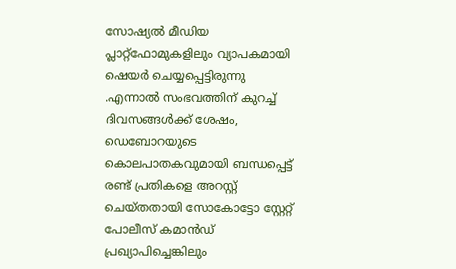സോഷ്യൽ മീഡിയ പ്ലാറ്റ്ഫോമുകളിലും വ്യാപകമായി ഷെയർ ചെയ്യപ്പെട്ടിരുന്നു .എന്നാൽ സംഭവത്തിന് കുറച്ച് ദിവസങ്ങൾക്ക് ശേഷം, ഡെബോറയുടെ കൊലപാതകവുമായി ബന്ധപ്പെട്ട് രണ്ട് പ്രതികളെ അറസ്റ്റ് ചെയ്തതായി സോകോട്ടോ സ്റ്റേറ്റ് പോലീസ് കമാൻഡ് പ്രഖ്യാപിച്ചെങ്കിലും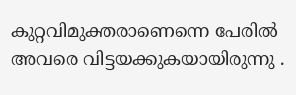കുറ്റവിമുക്തരാണെന്നെ പേരിൽ അവരെ വിട്ടയക്കുകയായിരുന്നു .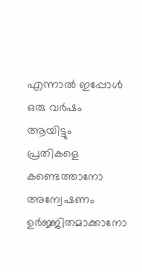എന്നാൽ ഇപ്പോൾ ഒരു വർഷം ആയിട്ടും പ്രതികളെ കണ്ടെത്താനോ അന്വേഷണം ഉർജ്ജിതമാക്കാനോ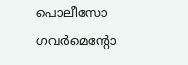പൊലീസോ ഗവർമെന്റോ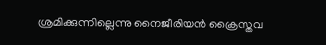ശ്രമിക്കുന്നില്ലെന്നു നൈജീരിയൻ ക്രൈസ്തവ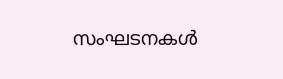സംഘടനകൾ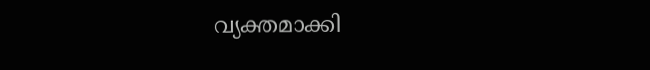വ്യക്തമാക്കി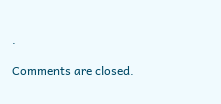.

Comments are closed.